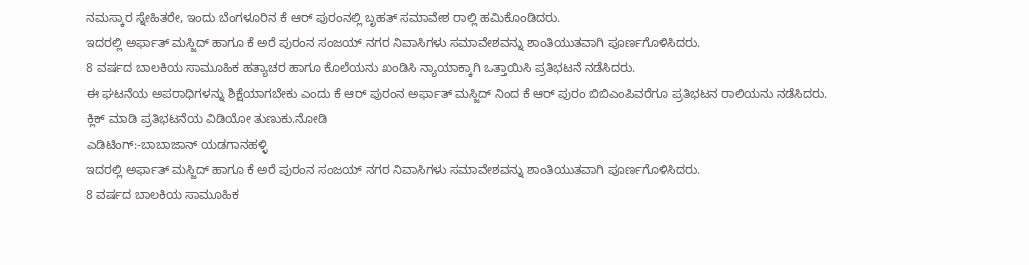ನಮಸ್ಕಾರ ಸ್ನೇಹಿತರೇ, ಇಂದು ಬೆಂಗಳೂರಿನ ಕೆ ಆರ್ ಪುರಂನಲ್ಲಿ ಬೃಹತ್ ಸಮಾವೇಶ ರಾಲ್ಲಿ ಹಮಿಕೊಂಡಿದರು.
ಇದರಲ್ಲಿ ಅರ್ಫಾತ್ ಮಸ್ಜಿದ್ ಹಾಗೂ ಕೆ ಅರೆ ಪುರಂನ ಸಂಜಯ್ ನಗರ ನಿವಾಸಿಗಳು ಸಮಾವೇಶವನ್ನು ಶಾಂತಿಯುತವಾಗಿ ಪೂರ್ಣಗೊಳಿಸಿದರು.
8 ವರ್ಷದ ಬಾಲಕಿಯ ಸಾಮೂಹಿಕ ಹತ್ಯಾಚರ ಹಾಗೂ ಕೊಲೆಯನು ಖಂಡಿಸಿ ನ್ಯಾಯಾಕ್ಕಾಗಿ ಒತ್ತಾಯಿಸಿ ಪ್ರತಿಭಟನೆ ನಡೆಸಿದರು.
ಈ ಘಟನೆಯ ಅಪರಾಧಿಗಳನ್ನು ಶಿಕ್ಷೆಯಾಗಬೇಕು ಎಂದು ಕೆ ಆರ್ ಪುರಂನ ಅರ್ಫಾತ್ ಮಸ್ಜಿದ್ ನಿಂದ ಕೆ ಆರ್ ಪುರಂ ಬಿಬಿಎಂಪಿವರೆಗೂ ಪ್ರತಿಭಟನ ರಾಲಿಯನು ನಡೆಸಿದರು.
ಕ್ಲಿಕ್ ಮಾಡಿ ಪ್ರತಿಭಟನೆಯ ವಿಡಿಯೋ ತುಣುಕು.ನೋಡಿ
ಎಡಿಟಿಂಗ್:-ಬಾಬಾಜಾನ್ ಯಡಗಾನಹಳ್ಳಿ
ಇದರಲ್ಲಿ ಅರ್ಫಾತ್ ಮಸ್ಜಿದ್ ಹಾಗೂ ಕೆ ಅರೆ ಪುರಂನ ಸಂಜಯ್ ನಗರ ನಿವಾಸಿಗಳು ಸಮಾವೇಶವನ್ನು ಶಾಂತಿಯುತವಾಗಿ ಪೂರ್ಣಗೊಳಿಸಿದರು.
8 ವರ್ಷದ ಬಾಲಕಿಯ ಸಾಮೂಹಿಕ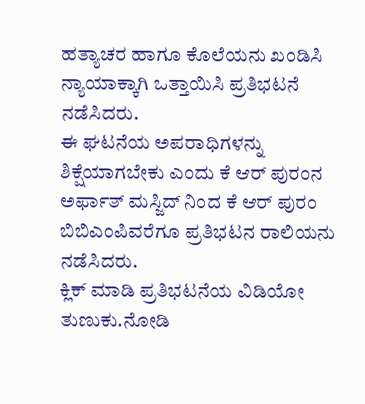ಹತ್ಯಾಚರ ಹಾಗೂ ಕೊಲೆಯನು ಖಂಡಿಸಿ ನ್ಯಾಯಾಕ್ಕಾಗಿ ಒತ್ತಾಯಿಸಿ ಪ್ರತಿಭಟನೆ ನಡೆಸಿದರು.
ಈ ಘಟನೆಯ ಅಪರಾಧಿಗಳನ್ನು ಶಿಕ್ಷೆಯಾಗಬೇಕು ಎಂದು ಕೆ ಆರ್ ಪುರಂನ ಅರ್ಫಾತ್ ಮಸ್ಜಿದ್ ನಿಂದ ಕೆ ಆರ್ ಪುರಂ ಬಿಬಿಎಂಪಿವರೆಗೂ ಪ್ರತಿಭಟನ ರಾಲಿಯನು ನಡೆಸಿದರು.
ಕ್ಲಿಕ್ ಮಾಡಿ ಪ್ರತಿಭಟನೆಯ ವಿಡಿಯೋ ತುಣುಕು.ನೋಡಿ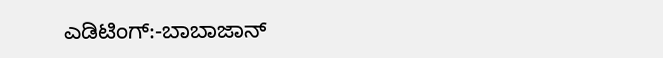ಎಡಿಟಿಂಗ್:-ಬಾಬಾಜಾನ್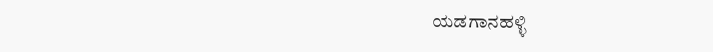ಯಡಗಾನಹಳ್ಳಿ